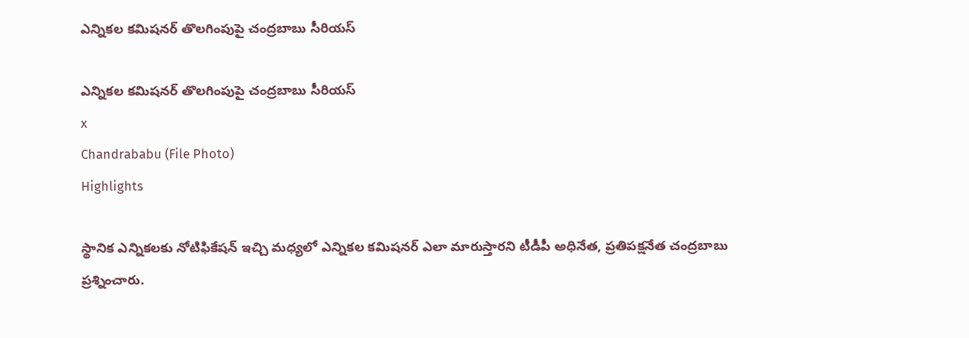ఎన్నికల కమిషనర్ తొలగింపుపై చంద్రబాబు సీరియస్

ఎన్నికల కమిషనర్ తొలగింపుపై చంద్రబాబు సీరియస్
x
Chandrababu (File Photo)
Highlights

స్థానిక ఎన్నికలకు నోటిఫికేషన్ ఇచ్చి మధ్యలో ఎన్నికల కమిషనర్ ఎలా మారుస్తారని టీడీపీ అధినేత‌, ప్ర‌తిప‌క్ష‌నేత చంద్ర‌బాబు ప్ర‌శ్నించారు.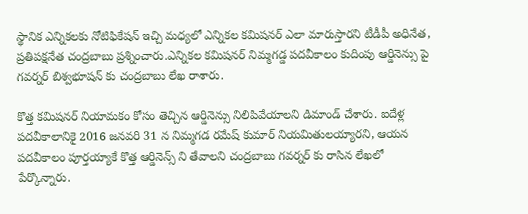స్థానిక ఎన్నికలకు నోటిఫికేషన్ ఇచ్చి మధ్యలో ఎన్నికల కమిషనర్ ఎలా మారుస్తారని టీడీపీ అధినేత‌, ప్ర‌తిప‌క్ష‌నేత చంద్ర‌బాబు ప్ర‌శ్నించారు.ఎన్నికల కమిషనర్ నిమ్మ‌గ‌డ్డ పదవీకాలం కుదింపు ఆర్డినెన్సు పై గవర్నర్ బిశ్వ‌భూష‌న్ కు చంద్రబాబు లేఖ రాశారు.

కొత్త కమిషనర్ నియామకం కోసం తెచ్చిన ఆర్డినెన్సు నిలిపివేయాల‌ని డిమాండ్ చేశారు. ఐదేళ్ల పదవీకాలానికై 2016 జనవరి 31 న నిమ్మగడ రమేష్ కుమార్ నియమితులయ్యార‌ని, ఆయన పదవీకాలం పూర్తయ్యాకే కొత్త ఆర్డినెన్స్ ని తేవాల‌ని చంద్ర‌బాబు గ‌వ‌ర్న‌ర్ కు రాసిన లేఖలో పేర్కొన్నారు.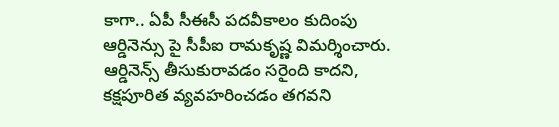కాగా.. ఏపీ సీఈసీ పదవీకాలం కుదింపు ఆర్డినెన్సు పై సీపీఐ రామకృష్ణ విమ‌ర్శించారు. ఆర్డినెన్స్ తీసుకురావడం స‌రైంది కాద‌ని, క‌క్ష‌పూరిత వ్య‌వ‌హ‌రించ‌డం తగవని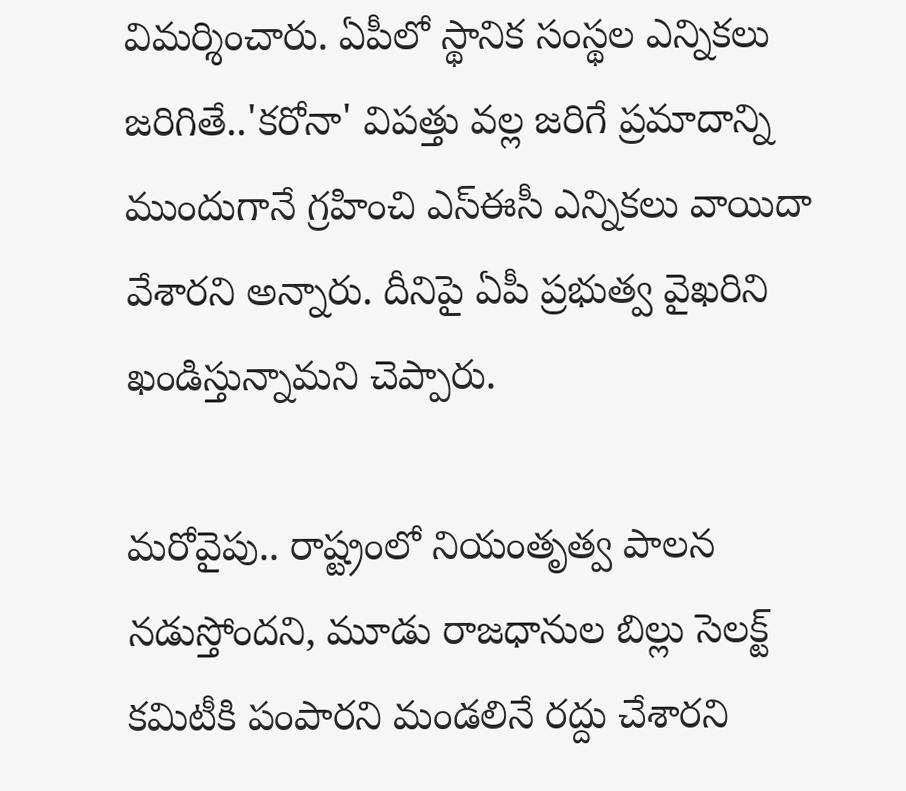విమర్శించారు. ఏపీలో స్థానిక సంస్థల ఎన్నికలు జ‌రిగితే..'కరోనా' విపత్తు వల్ల జరిగే ప్రమాదాన్ని ముందుగానే గ్రహించి ఎస్ఈసీ ఎన్నిక‌లు వాయిదా వేశారని అన్నారు. దీనిపై ఏపీ ప్రభుత్వ వైఖరిని ఖండిస్తున్నామని చెప్పారు.

మరోవైపు.. రాష్ట్రంలో నియంతృత్వ పాలన న‌డుస్తోందని, మూడు రాజ‌ధానుల బిల్లు సెల‌క్ట్ క‌మిటీకి పంపార‌ని మండలినే రద్దు చేశారని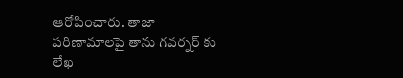ఆరోపించారు. తాజా పరిణామాలపై తాను గవర్నర్ కు లేఖ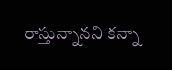రాస్తున్నానని కన్నా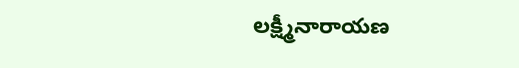లక్ష్మీనారాయణ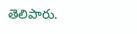తెలిపారు.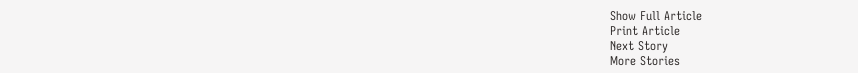Show Full Article
Print Article
Next Story
More Stories